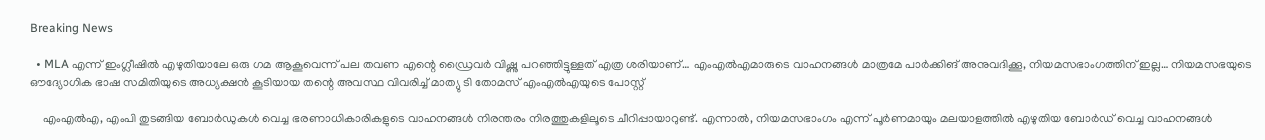Breaking News

  • MLA എന്ന് ഇംഗ്ലീഷിൽ എഴുതിയാലേ ഒരു ഗമ ആകൂവെന്ന് പല തവണ എന്റെ ഡ്രൈവർ വിഷ്ണു പറഞ്ഞിട്ടുള്ളത് എത്ര ശരിയാണ്… എംഎൽഎമാരുടെ വാഹനങ്ങൾ മാത്രമേ പാർക്കിങ് അനുവദിക്കൂ, നിയമസഭാംഗത്തിന് ഇല്ല… നിയമസഭയുടെ ഔദ്യോഗിക ഭാഷ സമിതിയുടെ അധ്യക്ഷൻ കൂടിയായ തന്റെ അവസ്ഥ വിവരിച്ച് മാത്യു ടി തോമസ് എംഎൽഎയുടെ പോസ്റ്റ്

    എംഎൽഎ, എംപി തുടങ്ങിയ ബോർഡുകൾ വെച്ച ഭരണാധികാരികളുടെ വാഹനങ്ങൾ നിരന്തരം നിരത്തുകളിലൂടെ ചീറിപ്പായാറുണ്ട്. എന്നാൽ, നിയമസഭാംഗം എന്ന് പൂർണമായും മലയാളത്തിൽ എഴുതിയ ബോർഡ് വെച്ച വാഹനങ്ങൾ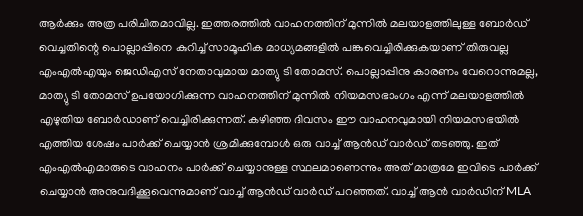ആർക്കും അത്ര പരിചിതമാവില്ല. ഇത്തരത്തിൽ വാഹനത്തിന് മുന്നിൽ മലയാളത്തിലുള്ള ബോർഡ് വെച്ചതിന്റെ പൊല്ലാപ്പിനെ കുറിച്ച് സാമൂഹിക മാധ്യമങ്ങളിൽ പങ്കുവെച്ചിരിക്കുകയാണ് തിരുവല്ല എംഎൽഎയും ജെഡിഎസ് നേതാവുമായ മാത്യു ടി തോമസ്. പൊല്ലാപ്പിനു കാരണം വേറൊന്നുമല്ല, മാത്യു ടി തോമസ് ഉപയോഗിക്കുന്ന വാഹനത്തിന് മുന്നിൽ നിയമസഭാംഗം എന്ന് മലയാളത്തിൽ എഴുതിയ ബോർഡാണ് വെച്ചിരിക്കുന്നത്. കഴിഞ്ഞ ദിവസം ഈ വാഹനവുമായി നിയമസഭയിൽ എത്തിയ ശേഷം പാർക്ക് ചെയ്യാൻ ശ്രമിക്കുമ്പോൾ ഒരു വാച്ച് ആൻഡ് വാർഡ് തടഞ്ഞു. ഇത് എംഎൽഎമാരുടെ വാഹനം പാർക്ക് ചെയ്യാനുള്ള സ്ഥലമാണെന്നും അത് മാത്രമേ ഇവിടെ പാർക്ക് ചെയ്യാൻ അനുവദിക്കൂവെന്നുമാണ് വാച്ച് ആൻഡ് വാർഡ് പറഞ്ഞത്. വാച്ച് ആൻ വാർഡിന് MLA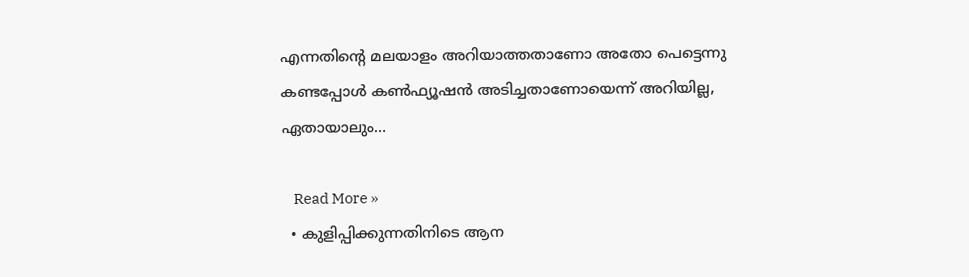എന്നതിന്റെ മലയാളം അറിയാത്തതാണോ അതോ പെട്ടെന്നു കണ്ടപ്പോൾ കൺഫ്യൂഷൻ അടിച്ചതാണോയെന്ന് അറിയില്ല, ഏതായാലും…

    Read More »
  • കുളിപ്പിക്കുന്നതിനിടെ ആന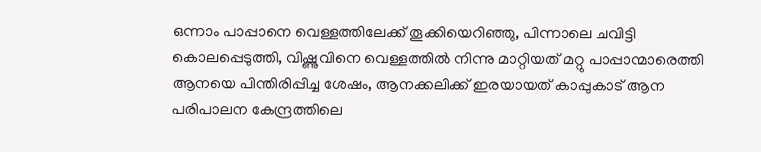ഒന്നാം പാപ്പാനെ വെള്ളത്തിലേക്ക് തൂക്കിയെറിഞ്ഞു, പിന്നാലെ ചവിട്ടി കൊലപ്പെടുത്തി, വിഷ്ണുവിനെ വെള്ളത്തിൽ നിന്നു മാറ്റിയത് മറ്റു പാപ്പാന്മാരെത്തി ആനയെ പിന്തിരിപ്പിച്ച ശേഷം, ആനക്കലിക്ക് ഇരയായത് കാപ്പുകാട് ആന പരിപാലന കേന്ദ്രത്തിലെ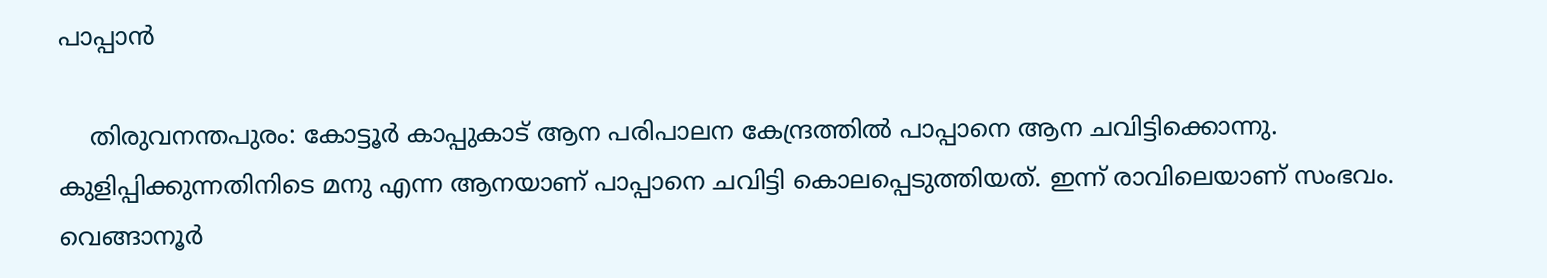പാപ്പാൻ

    തിരുവനന്തപുരം: കോട്ടൂർ കാപ്പുകാട് ആന പരിപാലന കേന്ദ്രത്തിൽ പാപ്പാനെ ആന ചവിട്ടിക്കൊന്നു. കുളിപ്പിക്കുന്നതിനിടെ മനു എന്ന ആനയാണ് പാപ്പാനെ ചവിട്ടി കൊലപ്പെടുത്തിയത്. ഇന്ന് രാവിലെയാണ് സംഭവം. വെങ്ങാനൂർ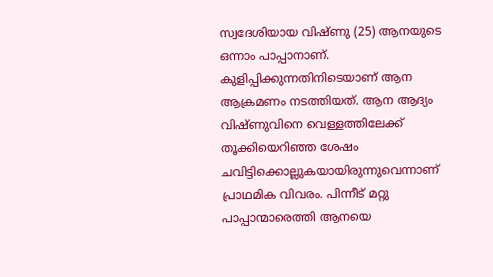സ്വദേശിയായ വിഷ്ണു (25) ആനയുടെ ഒന്നാം പാപ്പാനാണ്. കുളിപ്പിക്കുന്നതിനിടെയാണ് ആന ആക്രമണം നടത്തിയത്. ആന ആദ്യം വിഷ്ണുവിനെ വെള്ളത്തിലേക്ക് തൂക്കിയെറിഞ്ഞ ശേഷം ചവിട്ടിക്കൊല്ലുകയായിരുന്നുവെന്നാണ് പ്രാഥമിക വിവരം. പിന്നീട് മറ്റു പാപ്പാന്മാരെത്തി ആനയെ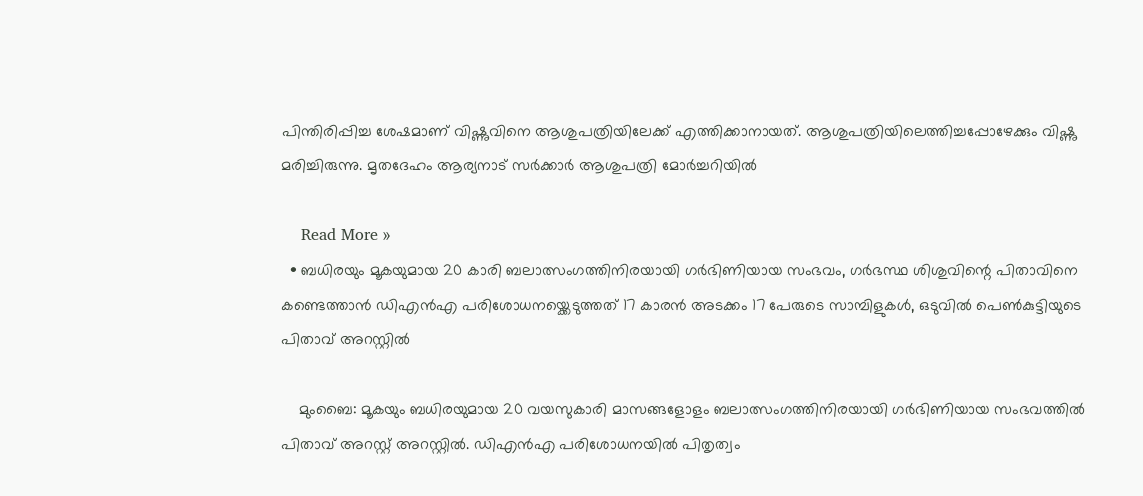പിന്തിരിപ്പിച്ച ശേഷമാണ് വിഷ്ണുവിനെ ആശുപത്രിയിലേക്ക് എത്തിക്കാനായത്. ആശുപത്രിയിലെത്തിച്ചപ്പോഴേക്കും വിഷ്ണു മരിച്ചിരുന്നു. മൃതദേഹം ആര്യനാട് സർക്കാർ ആശുപത്രി മോർച്ചറിയി‍ൽ

    Read More »
  • ബധിരയും മൂകയുമായ 20 കാരി ബലാത്സംഗത്തിനിരയായി ഗർഭിണിയായ സംഭവം, ഗർഭസ്ഥ ശിശുവിന്റെ പിതാവിനെ കണ്ടെത്താൻ ഡിഎൻഎ പരിശോധനയ്ക്കെടുത്തത് 17 കാരൻ അടക്കം 17 പേരുടെ സാമ്പിളുകൾ, ഒടുവിൽ പെൺകുട്ടിയുടെ പിതാവ് അറസ്റ്റിൽ

    മുംബൈ: മൂകയും ബധിരയുമായ 20 വയസുകാരി മാസങ്ങളോളം ബലാത്സംഗത്തിനിരയായി ഗർഭിണിയായ സംഭവത്തിൽ പിതാവ് അറസ്റ്റ് അറസ്റ്റിൽ. ഡിഎൻഎ പരിശോധനയിൽ പിതൃത്വം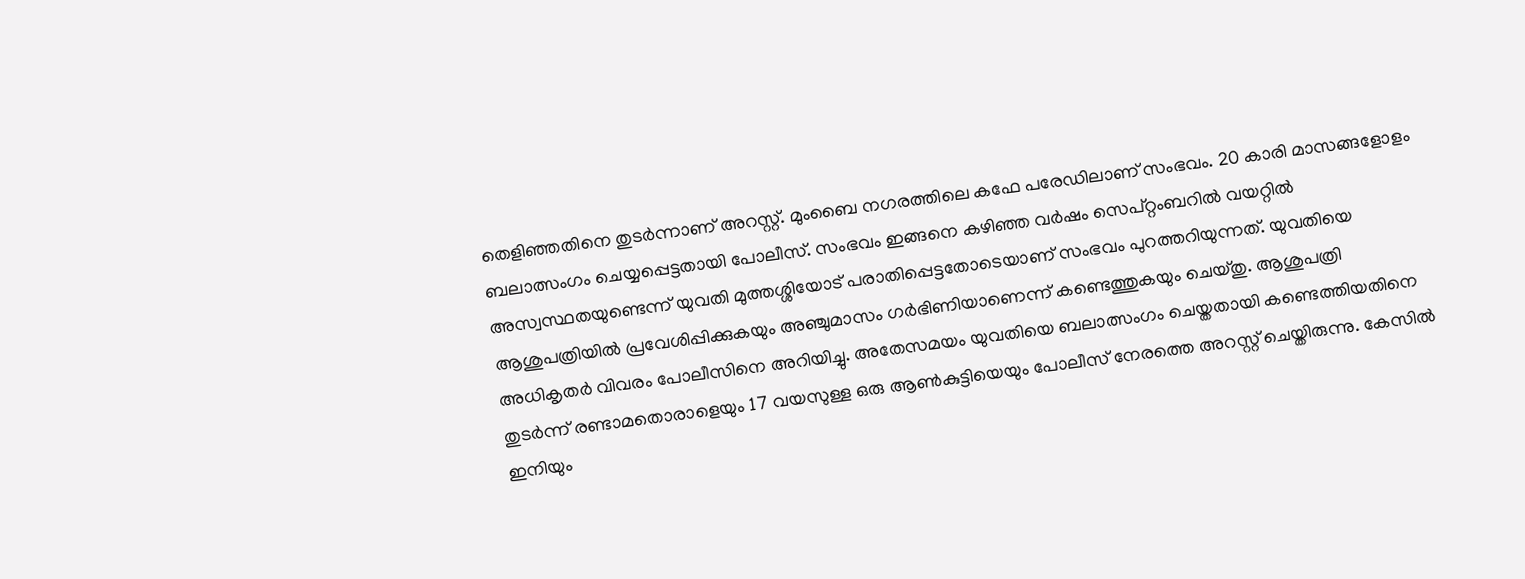തെളിഞ്ഞതിനെ തുടർന്നാണ് അറസ്റ്റ്. മുംബൈ നഗരത്തിലെ കഫേ പരേഡിലാണ് സംഭവം. 20 കാരി മാസങ്ങളോളം ബലാത്സംഗം ചെയ്യപ്പെട്ടതായി പോലീസ്. സംഭവം ഇങ്ങനെ കഴിഞ്ഞ വർഷം സെപ്റ്റംബറിൽ വയറ്റിൽ അസ്വസ്ഥതയുണ്ടെന്ന് യുവതി മുത്തശ്ശിയോട് പരാതിപ്പെട്ടതോടെയാണ് സംഭവം പുറത്തറിയുന്നത്. യുവതിയെ ആശുപത്രിയിൽ പ്രവേശിപ്പിക്കുകയും അഞ്ചുമാസം ഗർഭിണിയാണെന്ന് കണ്ടെത്തുകയും ചെയ്തു. ആശുപത്രി അധികൃതർ വിവരം പോലീസിനെ അറിയിച്ചു. അതേസമയം യുവതിയെ ബലാത്സംഗം ചെയ്തതായി കണ്ടെത്തിയതിനെ തുടർന്ന് രണ്ടാമതൊരാളെയും 17 വയസുള്ള ഒരു ആൺകുട്ടിയെയും പോലീസ് നേരത്തെ അറസ്റ്റ് ചെയ്തിരുന്നു. കേസിൽ ഇനിയും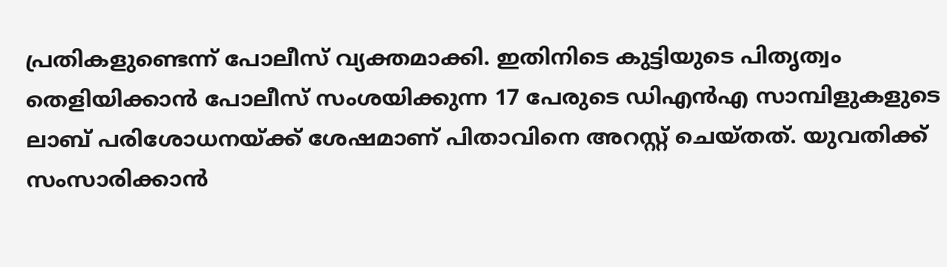പ്രതികളുണ്ടെന്ന് പോലീസ് വ്യക്തമാക്കി. ഇതിനിടെ കുട്ടിയുടെ പിതൃത്വം തെളിയിക്കാൻ പോലീസ് സംശയിക്കുന്ന 17 പേരുടെ ഡിഎൻഎ സാമ്പിളുകളുടെ ലാബ് പരിശോധനയ്ക്ക് ശേഷമാണ് പിതാവിനെ അറസ്റ്റ് ചെയ്തത്. യുവതിക്ക് സംസാരിക്കാൻ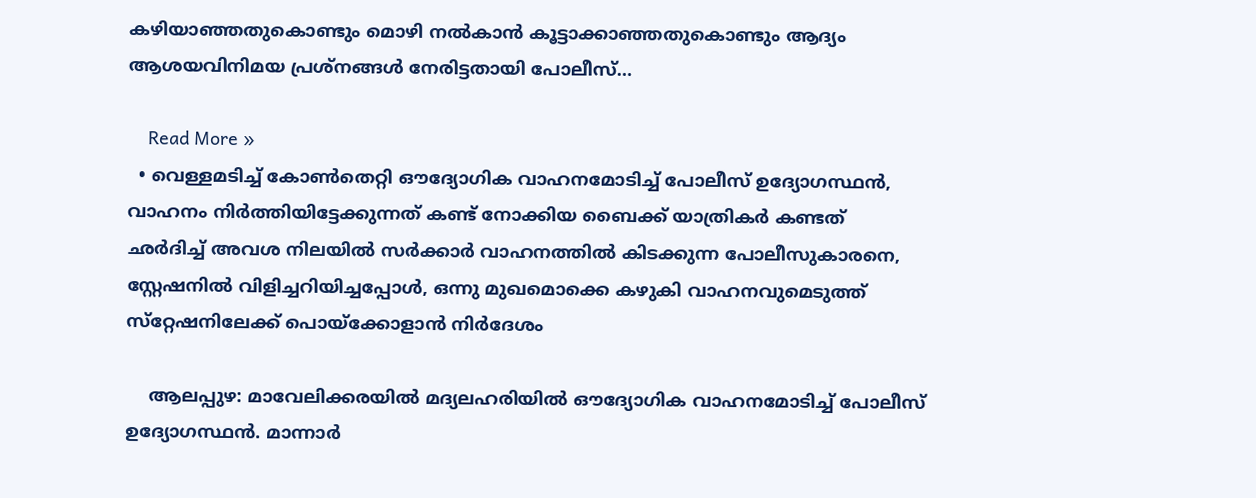കഴിയാഞ്ഞതുകൊണ്ടും മൊഴി നൽകാൻ കൂട്ടാക്കാഞ്ഞതുകൊണ്ടും ആദ്യം ആശയവിനിമയ പ്രശ്‌നങ്ങൾ നേരിട്ടതായി പോലീസ്…

    Read More »
  • വെള്ളമടിച്ച് കോൺതെറ്റി ഔദ്യോഗിക വാഹനമോടിച്ച് പോലീസ് ഉദ്യോഗസ്ഥൻ, വാഹനം നിർത്തിയിട്ടേക്കുന്നത് കണ്ട് നോക്കിയ ബൈക്ക് യാത്രികർ കണ്ടത് ഛർദിച്ച് അവശ നിലയിൽ സർക്കാർ വാഹനത്തിൽ കിടക്കുന്ന പോലീസുകാരനെ, സ്റ്റേഷനിൽ വിളിച്ചറിയിച്ചപ്പോൾ, ഒന്നു മുഖമൊക്കെ കഴുകി വാഹനവുമെടുത്ത് സ്‌റ്റേഷനിലേക്ക് പൊയ്ക്കോളാൻ നിർദേശം

    ആലപ്പുഴ: മാവേലിക്കരയിൽ മദ്യലഹരിയിൽ ഔദ്യോഗിക വാഹനമോടിച്ച് പോലീസ് ഉദ്യോഗസ്ഥൻ. മാന്നാർ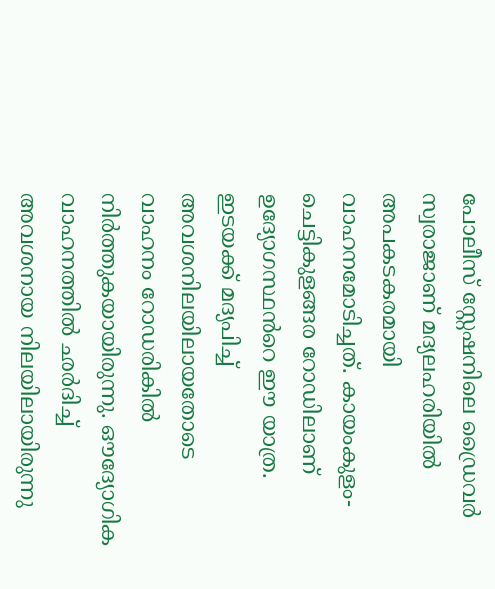പോലീസ് സ്റ്റേഷനിലെ ഡ്രൈവർ സ്വരാജാണ് മദ്യലഹരിയിൽ അപകടകരമായി വാഹനമോടിച്ചത്. കായംകുളം- ചെട്ടികുളങ്ങര റോഡിലാണ് ഉദ്യോഗസ്ഥൻറെ ഈ യാത്ര. ഇടയക്ക് മദ്യപിച്ച് അവശനിലയിലായതോടെ വാഹനം റോഡരികിൽ നിർത്തുകയായിരുന്നു. ഔദ്യോഗിക വാഹനത്തിൽ ഛർദിച്ച് അവശനായ നിലയിലായിരുന്നു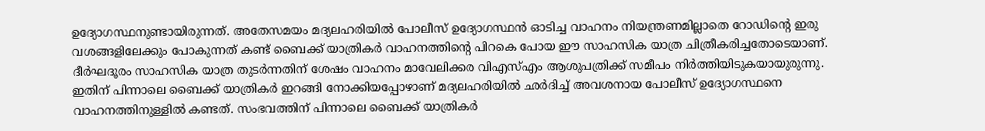ഉദ്യോഗസ്ഥനുണ്ടായിരുന്നത്. അതേസമയം മദ്യലഹരിയിൽ പോലീസ് ഉദ്യോഗസ്ഥൻ ഓടിച്ച വാഹനം നിയന്ത്രണമില്ലാതെ റോഡിന്റെ ഇരു വശങ്ങളിലേക്കും പോകുന്നത് കണ്ട് ബൈക്ക് യാത്രികർ വാഹനത്തിന്റെ പിറകെ പോയ ഈ സാഹസിക യാത്ര ചിത്രീകരിച്ചതോടെയാണ്. ദീർഘദൂരം സാഹസിക യാത്ര തുടർന്നതിന് ശേഷം വാഹനം മാവേലിക്കര വിഎസ്എം ആശുപത്രിക്ക് സമീപം നിർത്തിയിടുകയായുരുന്നു. ഇതിന് പിന്നാലെ ബൈക്ക് യാത്രികർ ഇറങ്ങി നോക്കിയപ്പോഴാണ് മദ്യലഹരിയിൽ ഛർദിച്ച് അവശനായ പോലീസ് ഉദ്യോഗസ്ഥനെ വാഹനത്തിനുള്ളിൽ കണ്ടത്. സംഭവത്തിന് പിന്നാലെ ബൈക്ക് യാത്രികർ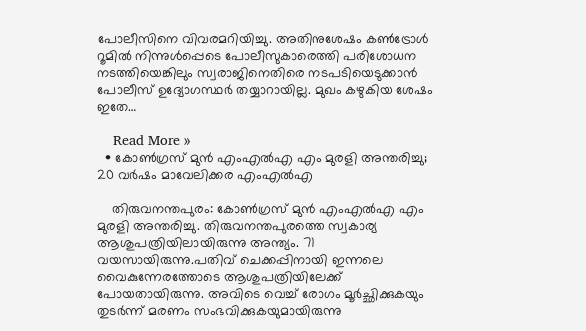പോലീസിനെ വിവരമറിയിച്ചു. അതിനുശേഷം കൺട്രോൾ റൂമിൽ നിന്നുൾപ്പെടെ പോലീസുകാരെത്തി പരിശോധന നടത്തിയെങ്കിലും സ്വരാജിനെതിരെ നടപടിയെടുക്കാൻ പോലീസ് ഉദ്യോഗസ്ഥർ തയ്യാറായില്ല. മുഖം കഴുകിയ ശേഷം ഇതേ…

    Read More »
  • കോൺഗ്രസ് മുൻ എംഎൽഎ എം മുരളി അന്തരിച്ചു; 20 വർഷം മാവേലിക്കര എംഎൽഎ

    തിരുവനന്തപുരം: കോൺഗ്രസ് മുൻ എംഎൽഎ എം മുരളി അന്തരിച്ചു. തിരുവനന്തപുരത്തെ സ്വകാര്യ ആശുപത്രിയിലായിരുന്നു അന്ത്യം. 71 വയസായിരുന്നു.പതിവ് ചെക്കപ്പിനായി ഇന്നലെ വൈകുന്നേരത്തോടെ ആശുപത്രിയിലേക്ക് പോയതായിരുന്നു. അവിടെ വെച്ച് രോഗം മൂർച്ഛിക്കുകയും തുടർന്ന് മരണം സംഭവിക്കുകയുമായിരുന്നു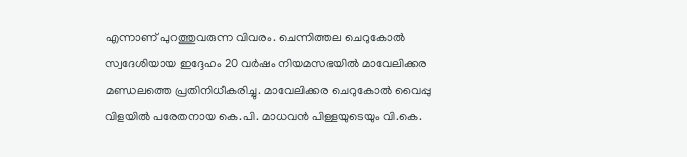എന്നാണ് പുറത്തുവരുന്ന വിവരം. ചെന്നിത്തല ചെറുകോൽ സ്വദേശിയായ ഇദ്ദേഹം 20 വർഷം നിയമസഭയിൽ മാവേലിക്കര മണ്ഡലത്തെ പ്രതിനിധീകരിച്ചു. മാവേലിക്കര ചെറുകോൽ വൈപ്പു വിളയിൽ പരേതനായ കെ.പി. മാധവൻ പിള്ളയുടെയും വി.കെ.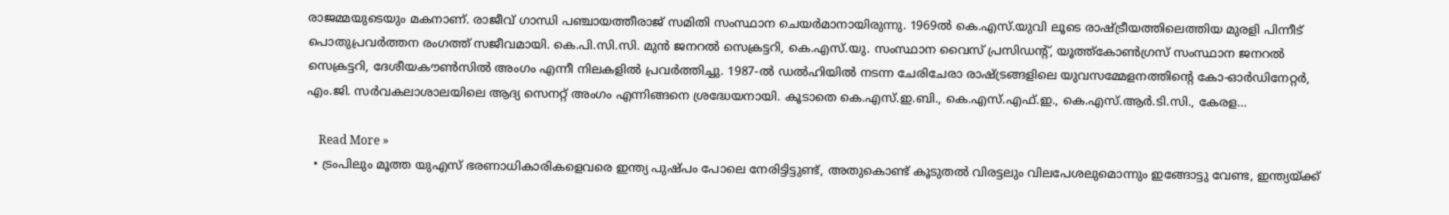രാജമ്മയുടെയും മകനാണ്. രാജീവ് ഗാന്ധി പഞ്ചായത്തീരാജ് സമിതി സംസ്ഥാന ചെയർമാനായിരുന്നു. 1969ൽ കെ.എസ്.യുവി ലൂടെ രാഷ്ട്രീയത്തിലെത്തിയ മുരളി പിന്നീട് പൊതുപ്രവർത്തന രംഗത്ത് സജീവമായി. കെ.പി.സി.സി. മുൻ ജനറൽ സെക്രട്ടറി, കെ.എസ്.യു. സംസ്ഥാന വൈസ് പ്രസിഡന്റ്, യൂത്ത്കോൺഗ്രസ് സംസ്ഥാന ജനറൽ സെക്രട്ടറി, ദേശീയകൗൺസിൽ അംഗം എന്നീ നിലകളിൽ പ്രവർത്തിച്ചു. 1987-ൽ ഡൽഹിയിൽ നടന്ന ചേരിചേരാ രാഷ്ട്രങ്ങളിലെ യുവസമ്മേളനത്തിന്റെ കോ-ഓർഡിനേറ്റർ, എം.ജി. സർവകലാശാലയിലെ ആദ്യ സെനറ്റ് അംഗം എന്നിങ്ങനെ ശ്രദ്ധേയനായി. കൂടാതെ കെ.എസ്.ഇ.ബി., കെ.എസ്.എഫ്.ഇ., കെ.എസ്.ആർ.ടി.സി., കേരള…

    Read More »
  • ട്രംപിലും മൂത്ത യുഎസ് ഭരണാധികാരികളെവരെ ഇന്ത്യ പുഷ്പം പോലെ നേരിട്ടിട്ടുണ്ട്, അതുകൊണ്ട് കൂടുതൽ വിരട്ടലും വിലപേശലുമൊന്നും ഇങ്ങോട്ടു വേണ്ട, ഇന്ത്യയ്ക്ക്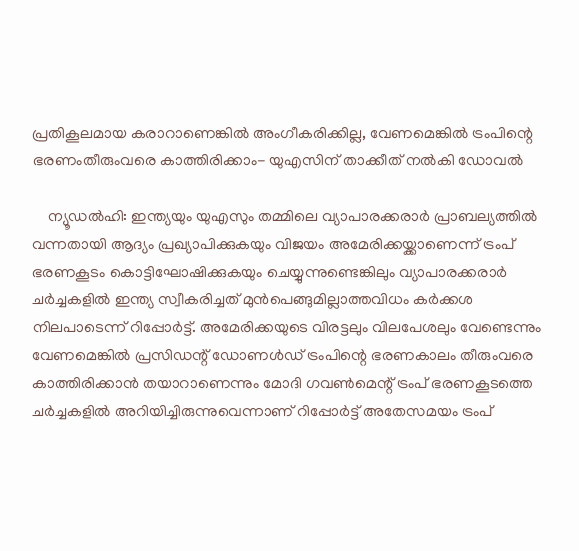പ്രതികൂലമായ കരാറാണെങ്കിൽ അംഗീകരിക്കില്ല, വേണമെങ്കിൽ ട്രംപിന്റെ ഭരണംതീരുംവരെ കാത്തിരിക്കാം- യുഎസിന് താക്കീത് നൽകി ഡോവൽ

    ന്യൂഡൽഹി: ഇന്ത്യയും യുഎസും തമ്മിലെ വ്യാപാരക്കരാർ പ്രാബല്യത്തിൽ വന്നതായി ആദ്യം പ്രഖ്യാപിക്കുകയും വിജയം അമേരിക്കയ്ക്കാണെന്ന് ട്രംപ് ഭരണകൂടം കൊട്ടിഘോഷിക്കുകയും ചെയ്യുന്നുണ്ടെങ്കിലും വ്യാപാരക്കരാർ ചർച്ചകളിൽ ഇന്ത്യ സ്വീകരിച്ചത് മുൻപെങ്ങുമില്ലാത്തവിധം കർക്കശ നിലപാടെന്ന് റിപ്പോർട്ട്. അമേരിക്കയുടെ വിരട്ടലും വിലപേശലും വേണ്ടെന്നും വേണമെങ്കിൽ പ്രസിഡന്റ് ഡോണൾഡ് ട്രംപിന്റെ ഭരണകാലം തീരുംവരെ കാത്തിരിക്കാൻ തയാറാണെന്നും മോദി ഗവൺമെന്റ് ട്രംപ് ഭരണകൂടത്തെ ചർച്ചകളിൽ അറിയിച്ചിരുന്നുവെന്നാണ് റിപ്പോർട്ട് അതേസമയം ട്രംപ്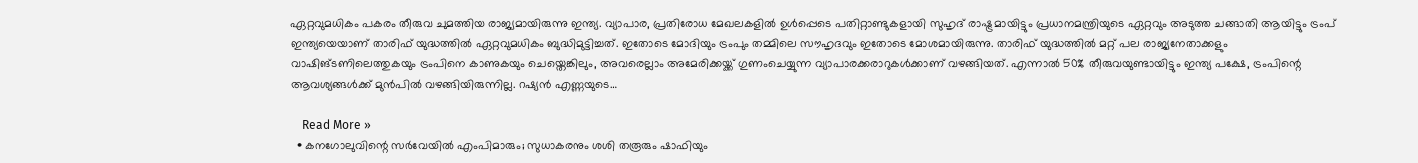ഏറ്റവുമധികം പകരം തീരുവ ചുമത്തിയ രാജ്യമായിരുന്നു ഇന്ത്യ. വ്യാപാര, പ്രതിരോധ മേഖലകളിൽ ഉൾപ്പെടെ പതിറ്റാണ്ടുകളായി സുഹൃദ് രാഷ്ട്രമായിട്ടും പ്രധാനമന്ത്രിയുടെ ഏറ്റവും അടുത്ത ചങ്ങാതി ആയിട്ടും ട്രംപ് ഇന്ത്യയെയാണ് താരിഫ് യുദ്ധത്തിൽ ഏറ്റവുമധികം ബുദ്ധിമുട്ടിച്ചത്. ഇതോടെ മോദിയും ട്രംപും തമ്മിലെ സൗഹൃദവും ഇതോടെ മോശമായിരുന്നു. താരിഫ് യുദ്ധത്തിൽ മറ്റ് പല രാജ്യനേതാക്കളും വാഷിങ്ടണിലെത്തുകയും ട്രംപിനെ കാണുകയും ചെയ്തെങ്കിലും, അവരെല്ലാം അമേരിക്കയ്ക്ക് ഗുണംചെയ്യുന്ന വ്യാപാരക്കരാറുകൾക്കാണ് വഴങ്ങിയത്. എന്നാൽ 50% തീരുവയുണ്ടായിട്ടും ഇന്ത്യ പക്ഷേ, ട്രംപിന്റെ ആവശ്യങ്ങൾക്ക് മുൻപിൽ വഴങ്ങിയിരുന്നില്ല. റഷ്യൻ എണ്ണയുടെ…

    Read More »
  • കനഗോലുവിന്റെ സര്‍വേയില്‍ എംപിമാരും; സുധാകരനും ശശി തരൂരും ഷാഫിയും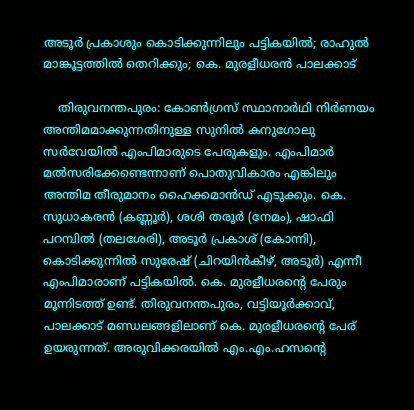അടൂര്‍ പ്രകാശും കൊടിക്കുന്നിലും പട്ടികയില്‍; രാഹുല്‍ മാങ്കൂട്ടത്തില്‍ തെറിക്കും; കെ. മുരളീധരന്‍ പാലക്കാട്

    തിരുവനന്തപുരം: കോണ്‍ഗ്രസ് സ്ഥാനാര്‍ഥി നിര്‍ണയം അന്തിമമാക്കുന്നതിനുള്ള സുനില്‍ കനുഗോലു സര്‍വേയില്‍ എംപിമാരുടെ പേരുകളും. എംപിമാര്‍ മല്‍സരിക്കേണ്ടെന്നാണ് പൊതുവികാരം എങ്കിലും അന്തിമ തീരുമാനം ഹൈക്കമാന്‍ഡ് എടുക്കും. കെ. സുധാകരന്‍ (കണ്ണൂര്‍), ശശി തരൂര്‍ (നേമം), ഷാഫി പറമ്പില്‍ (തലശേരി), അടൂര്‍ പ്രകാശ് (കോന്നി), കൊടിക്കുന്നില്‍ സുരേഷ് (ചിറയിന്‍കീഴ്, അടൂര്‍) എന്നീ എംപിമാരാണ് പട്ടികയില്‍. കെ. മുരളീധരന്റെ പേരും മൂന്നിടത്ത് ഉണ്ട്. തിരുവനന്തപുരം, വട്ടിയൂര്‍ക്കാവ്, പാലക്കാട് മണ്ഡലങ്ങളിലാണ് കെ. മുരളീധരന്റെ പേര് ഉയരുന്നത്. അരുവിക്കരയില്‍ എം.എം.ഹസന്റെ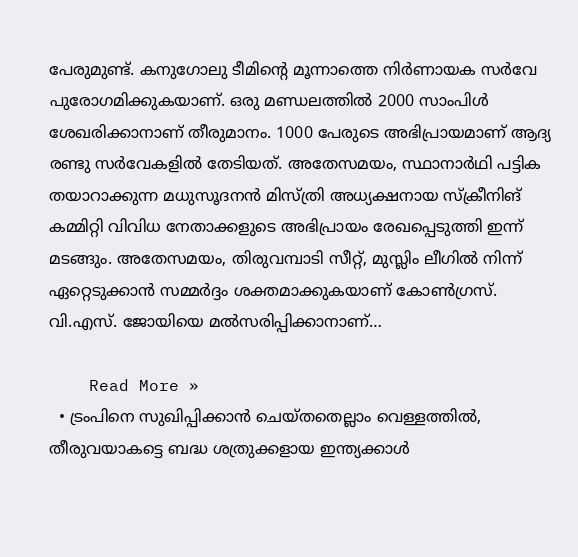പേരുമുണ്ട്. കനുഗോലു ടീമിന്റെ മൂന്നാത്തെ നിര്‍ണായക സര്‍വേ പുരോഗമിക്കുകയാണ്. ഒരു മണ്ഡലത്തില്‍ 2000 സാംപിള്‍ ശേഖരിക്കാനാണ് തീരുമാനം. 1000 പേരുടെ അഭിപ്രായമാണ് ആദ്യ രണ്ടു സര്‍വേകളില്‍ തേടിയത്. അതേസമയം, സ്ഥാനാര്‍ഥി പട്ടിക തയാറാക്കുന്ന മധുസൂദനന്‍ മിസ്ത്രി അധ്യക്ഷനായ സ്‌ക്രീനിങ് കമ്മിറ്റി വിവിധ നേതാക്കളുടെ അഭിപ്രായം രേഖപ്പെടുത്തി ഇന്ന് മടങ്ങും. അതേസമയം, തിരുവമ്പാടി സീറ്റ്, മുസ്ലിം ലീഗില്‍ നിന്ന് ഏറ്റെടുക്കാന്‍ സമ്മര്‍ദ്ദം ശക്തമാക്കുകയാണ് കോണ്‍ഗ്രസ്. വി.എസ്. ജോയിയെ മല്‍സരിപ്പിക്കാനാണ്…

    Read More »
  • ട്രംപിനെ സുഖിപ്പിക്കാൻ ചെയ്തതെല്ലാം വെള്ളത്തിൽ, തീരുവയാകട്ടെ ബദ്ധ ശത്രുക്കളായ ഇന്ത്യക്കാൾ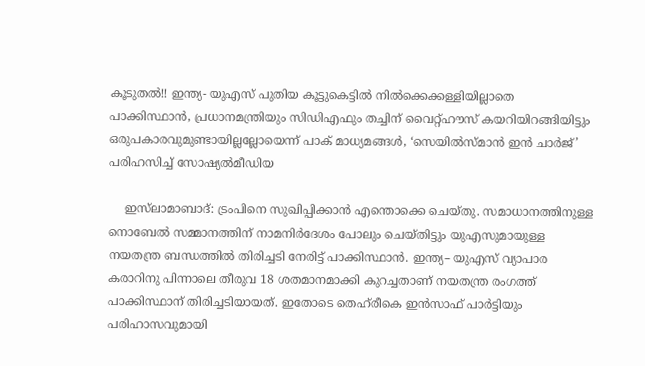കൂടുതൽ!! ഇന്ത്യ- യുഎസ് പുതിയ കൂട്ടുകെട്ടിൽ നിൽക്കെക്കള്ളിയില്ലാതെ പാക്കിസ്ഥാൻ, പ്രധാനമന്ത്രിയും സിഡിഎഫും തച്ചിന് വൈറ്റ്ഹൗസ് കയറിയിറങ്ങിയിട്ടും ഒരുപകാരവുമുണ്ടായില്ലല്ലോയെന്ന് പാക് മാധ്യമങ്ങൾ, ‘സെയിൽസ്മാൻ ഇൻ ചാർജ്’ പരിഹസിച്ച് സോഷ്യൽമീഡിയ

    ഇസ്‌ലാമാബാദ്: ട്രംപിനെ സുഖിപ്പിക്കാൻ എന്തൊക്കെ ചെയ്തു. സമാധാനത്തിനുള്ള നൊബേൽ സമ്മാനത്തിന് നാമനിർദേശം പോലും ചെയ്തിട്ടും യുഎസുമായുള്ള നയതന്ത്ര ബന്ധത്തിൽ തിരിച്ചടി നേരിട്ട് പാക്കിസ്ഥാൻ. ഇന്ത്യ– യുഎസ് വ്യാപാര കരാറിനു പിന്നാലെ തീരുവ 18 ശതമാനമാക്കി കുറച്ചതാണ് നയതന്ത്ര രംഗത്ത് പാക്കിസ്ഥാന് തിരിച്ചടിയായത്. ഇതോടെ തെഹ്‌രീകെ ഇൻസാഫ് പാർട്ടിയും പരിഹാസവുമായി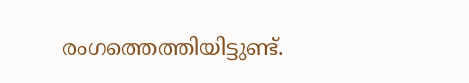രംഗത്തെത്തിയിട്ടുണ്ട്.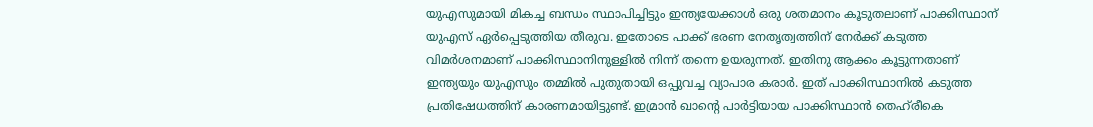യുഎസുമായി മികച്ച ബന്ധം സ്ഥാപിച്ചിട്ടും ഇന്ത്യയേക്കാൾ ഒരു ശതമാനം കൂടുതലാണ് പാക്കിസ്ഥാന് യുഎസ് ഏർപ്പെടുത്തിയ തീരുവ. ഇതോടെ പാക്ക് ഭരണ നേതൃത്വത്തിന് നേർക്ക് കടുത്ത വിമർശനമാണ് പാക്കിസ്ഥാനിനുള്ളിൽ നിന്ന് തന്നെ ഉയരുന്നത്. ഇതിനു ആക്കം കൂട്ടുന്നതാണ് ഇന്ത്യയും യുഎസും തമ്മിൽ പുതുതായി ഒപ്പുവച്ച വ്യാപാര കരാർ. ഇത് പാക്കിസ്ഥാനിൽ കടുത്ത പ്രതിഷേധത്തിന് കാരണമായിട്ടുണ്ട്. ഇമ്രാൻ ഖാന്റെ പാർട്ടിയായ പാക്കിസ്ഥാൻ തെഹ്‌രീകെ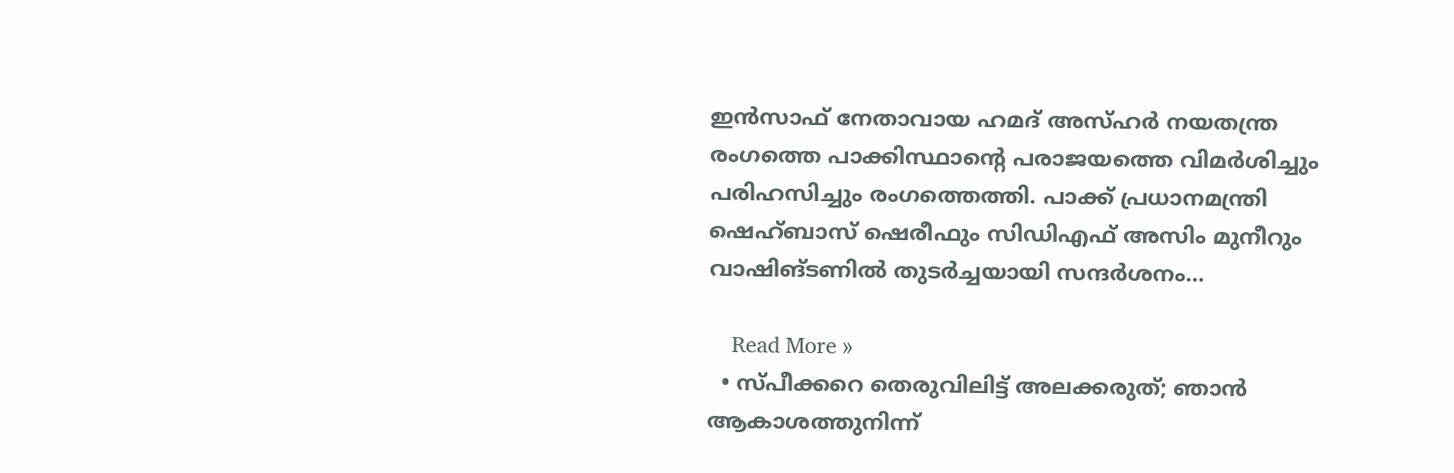ഇൻസാഫ് നേതാവായ ഹമദ് അസ്ഹർ നയതന്ത്ര രംഗത്തെ പാക്കിസ്ഥാന്റെ പരാജയത്തെ വിമർശിച്ചും പരിഹസിച്ചും രംഗത്തെത്തി. പാക്ക് പ്രധാനമന്ത്രി ഷെഹ്ബാസ് ഷെരീഫും സിഡിഎഫ് അസിം മുനീറും വാഷിങ്ടണിൽ തുടർച്ചയായി സന്ദർശനം…

    Read More »
  • സ്പീക്കറെ തെരുവിലിട്ട് അലക്കരുത്; ഞാന്‍ ആകാശത്തുനിന്ന്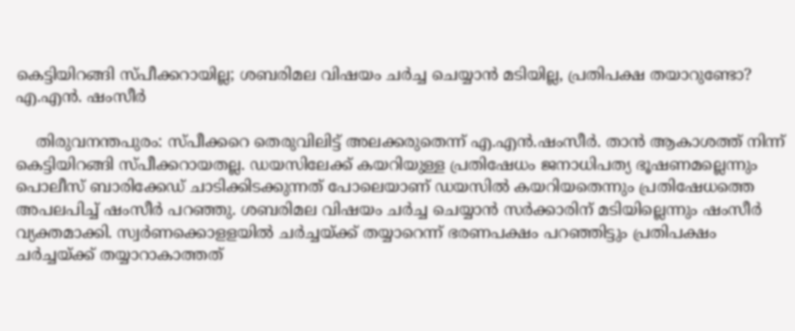കെട്ടിയിറങ്ങി സ്പീക്കറായില്ല; ശബരിമല വിഷയം ചര്‍ച്ച ചെയ്യാന്‍ മടിയില്ല, പ്രതിപക്ഷ തയാറുണ്ടോ? എ.എന്‍. ഷംസീര്‍

    തിരുവനന്തപുരം: സ്പീക്കറെ തെരുവിലിട്ട് അലക്കരുതെന്ന് എ.എന്‍.ഷംസീര്‍. താൻ ആകാശത്ത് നിന്ന് കെട്ടിയിറങ്ങി സ്പീക്കറായതല്ല. ഡയസിലേക്ക് കയറിയുള്ള പ്രതിഷേധം ജനാധിപത്യ ഭൂഷണമല്ലെന്നും പൊലീസ് ബാരിക്കേഡ് ചാടിക്കിടക്കുന്നത് പോലെയാണ് ഡയസിൽ കയറിയതെന്നും പ്രതിഷേധത്തെ അപലപിച്ച് ഷംസീര്‍ പറഞ്ഞു. ശബരിമല വിഷയം ചര്‍ച്ച ചെയ്യാന്‍ സര്‍ക്കാരിന് മടിയില്ലെന്നും ഷംസീര്‍ വ്യക്തമാക്കി. സ്വര്‍ണക്കൊളളയില്‍ ചര്‍ച്ചയ്ക്ക് തയ്യാറെന്ന് ഭരണപക്ഷം പറഞ്ഞിട്ടും പ്രതിപക്ഷം ചര്‍ച്ചയ്ക്ക് തയ്യാറാകാത്തത്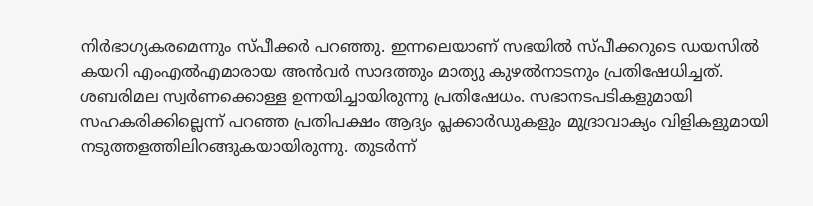നിര്‍ഭാഗ്യകരമെന്നും സ്പീക്കര്‍ പറഞ്ഞു. ഇന്നലെയാണ് സഭയില്‍ സ്പീക്കറുടെ ഡയസില്‍ കയറി എംഎല്‍എമാരായ അന്‍വര്‍ സാദത്തും മാത്യു കുഴല്‍നാടനും പ്രതിഷേധിച്ചത്. ശബരിമല സ്വര്‍ണക്കൊള്ള ഉന്നയിച്ചായിരുന്നു പ്രതിഷേധം. സഭാനടപടികളുമായി സഹകരിക്കില്ലെന്ന് പറഞ്ഞ പ്രതിപക്ഷം ആദ്യം പ്ലക്കാര്‍ഡുകളും മുദ്രാവാക്യം വിളികളുമായി നടുത്തളത്തിലിറങ്ങുകയായിരുന്നു. തുടര്‍ന്ന്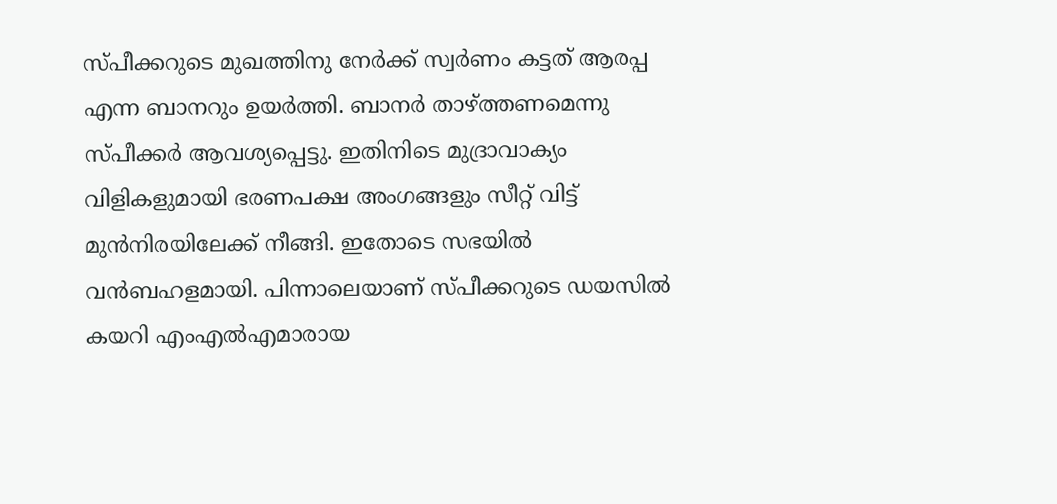സ്പീക്കറുടെ മുഖത്തിനു നേര്‍ക്ക് സ്വർണം കട്ടത് ആരപ്പ എന്ന ബാനറും ഉയര്‍ത്തി. ബാനര്‍ താഴ്ത്തണമെന്നു സ്പീക്കര്‍ ആവശ്യപ്പെട്ടു. ഇതിനിടെ മുദ്രാവാക്യം വിളികളുമായി ഭരണപക്ഷ അംഗങ്ങളും സീറ്റ് വിട്ട് മുന്‍നിരയിലേക്ക് നീങ്ങി. ഇതോടെ സഭയില്‍ വന്‍ബഹളമായി. പിന്നാലെയാണ് സ്പീക്കറുടെ ഡയസില്‍ കയറി എംഎല്‍എമാരായ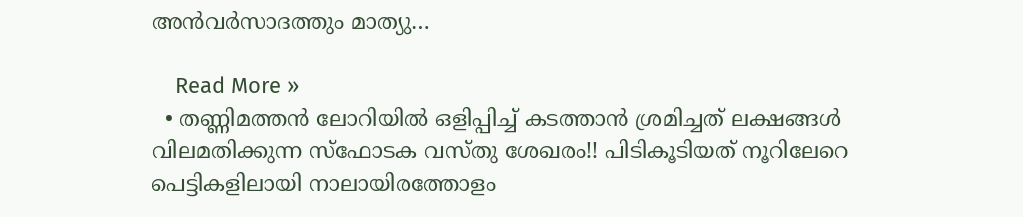അന്‍വര്‍സാദത്തും മാത്യു…

    Read More »
  • തണ്ണിമത്തൻ ലോറിയിൽ ഒളിപ്പിച്ച് കടത്താൻ ശ്രമിച്ചത് ലക്ഷങ്ങൾ വിലമതിക്കുന്ന സ്ഫോടക വസ്തു ശേഖരം!! പിടികൂടിയത് നൂറിലേറെ പെട്ടികളിലായി നാലായിരത്തോളം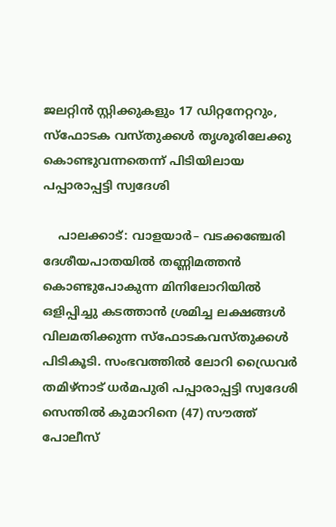ജലറ്റിൻ സ്റ്റിക്കുകളും 17 ഡിറ്റനേറ്ററും, സ്ഫോടക വസ്തുക്കൾ തൃശൂരിലേക്കു കൊണ്ടുവന്നതെന്ന് പിടിയിലായ പപ്പാരാപ്പട്ടി സ്വദേശി

    പാലക്കാട്: വാളയാർ– വടക്കഞ്ചേരി ദേശീയപാതയിൽ തണ്ണിമത്തൻ കൊണ്ടുപോകുന്ന മിനിലോറിയിൽ ഒളിപ്പിച്ചു കടത്താൻ ശ്രമിച്ച ലക്ഷങ്ങൾ വിലമതിക്കുന്ന സ്ഫോടകവസ്തുക്കൾ പിടികൂടി. സംഭവത്തിൽ ലോറി ഡ്രൈവർ തമിഴ്നാട് ധർമപുരി പപ്പാരാപ്പട്ടി സ്വദേശി സെന്തിൽ കുമാറിനെ (47) സൗത്ത് പോലീസ്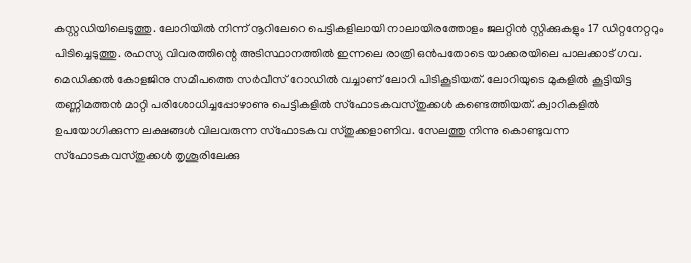കസ്റ്റഡിയിലെടുത്തു. ലോറിയിൽ നിന്ന് നൂറിലേറെ പെട്ടികളിലായി നാലായിരത്തോളം ജലറ്റിൻ സ്റ്റിക്കുകളും 17 ഡിറ്റനേറ്ററും പിടിച്ചെടുത്തു. രഹസ്യ വിവരത്തിന്റെ അടിസ്ഥാനത്തിൽ ഇന്നലെ രാത്രി ഒൻപതോടെ യാക്കരയിലെ പാലക്കാട് ഗവ. മെഡിക്കൽ കോളജിനു സമീപത്തെ സർവീസ് റോഡിൽ വച്ചാണ് ലോറി പിടികൂടിയത്. ലോറിയുടെ മുകളിൽ കൂട്ടിയിട്ട തണ്ണിമത്തൻ മാറ്റി പരിശോധിച്ചപ്പോഴാണു പെട്ടികളിൽ സ്ഫോടകവസ്തുക്കൾ കണ്ടെത്തിയത്. ക്വാറികളിൽ ഉപയോഗിക്കുന്ന ലക്ഷങ്ങൾ വിലവരുന്ന സ്ഫോടകവ സ്തുക്കളാണിവ. സേലത്തു നിന്നു കൊണ്ടുവന്ന സ്ഫോടകവസ്തുക്കൾ തൃശൂരിലേക്കു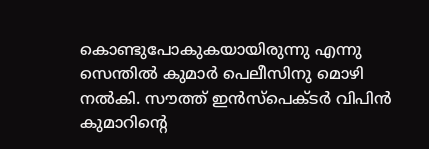കൊണ്ടുപോകുകയായിരുന്നു എന്നു സെന്തിൽ കുമാർ പെലീസിനു മൊഴി നൽകി. സൗത്ത് ഇൻസ്പെക്ടർ വിപിൻ കുമാറിന്റെ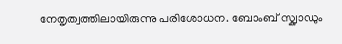നേതൃത്വത്തിലായിരുന്നു പരിശോധന. ബോംബ് സ്ക്വാഡും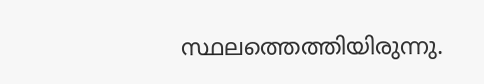സ്ഥലത്തെത്തിയിരുന്നു.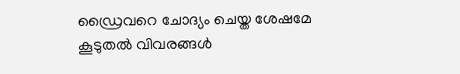ഡ്രൈവറെ ചോദ്യം ചെയ്ത ശേഷമേ കൂടുതൽ വിവരങ്ങൾ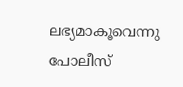ലഭ്യമാകൂവെന്നു പോലീസ്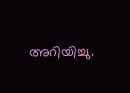അറിയിച്ചു.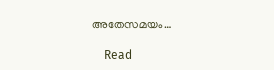അതേസമയം…

    Read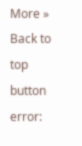More »
Back to top button
error: